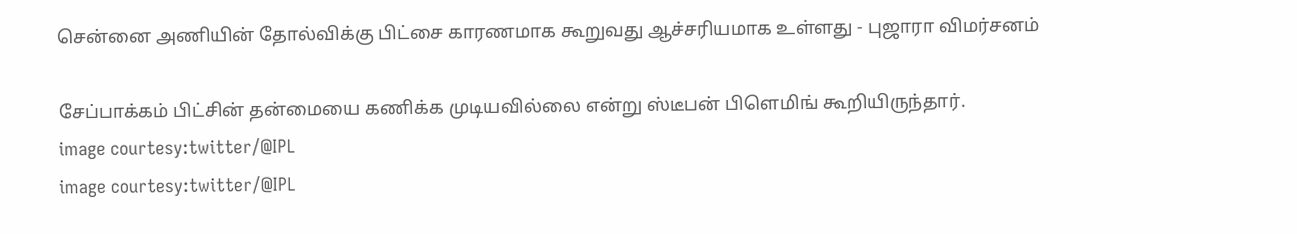சென்னை அணியின் தோல்விக்கு பிட்சை காரணமாக கூறுவது ஆச்சரியமாக உள்ளது - புஜாரா விமர்சனம்

சேப்பாக்கம் பிட்சின் தன்மையை கணிக்க முடியவில்லை என்று ஸ்டீபன் பிளெமிங் கூறியிருந்தார்.
image courtesy:twitter/@IPL
image courtesy:twitter/@IPL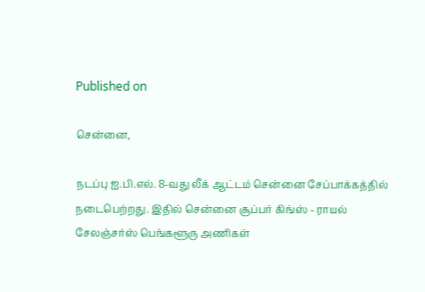Published on

சென்னை,

நடப்பு ஐ.பி.எல். 8-வது லீக் ஆட்டம் சென்னை சேப்பாக்கத்தில் நடைபெற்றது. இதில் சென்னை சூப்பர் கிங்ஸ் - ராயல் சேலஞ்சர்ஸ் பெங்களூரு அணிகள்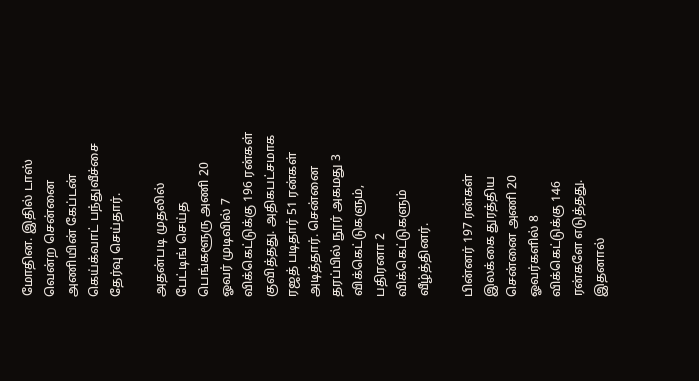மோதின. இதில் டாஸ் வென்ற சென்னை அணியின் கேப்டன் கெய்க்வாட் பந்துவீச்சை தேர்வு செய்தார்.

அதன்படி முதலில் பேட்டிங் செய்த பெங்களூரு அணி 20 ஓவர் முடிவில் 7 விக்கெட்டுக்கு 196 ரன்கள் குவித்தது. அதிகபட்சமாக ரஜத் படிதார் 51 ரன்கள் அடித்தார். சென்னை தரப்பில் நூர் அகமது 3 விக்கெட்டுகளும், பதிரனா 2 விக்கெட்டுகளும் வீழ்த்தினர்.

பின்னர் 197 ரன்கள் இலக்கை துரத்திய சென்னை அணி 20 ஓவர்களில் 8 விக்கெட்டுக்கு 146 ரன்களே எடுத்தது. இதனால்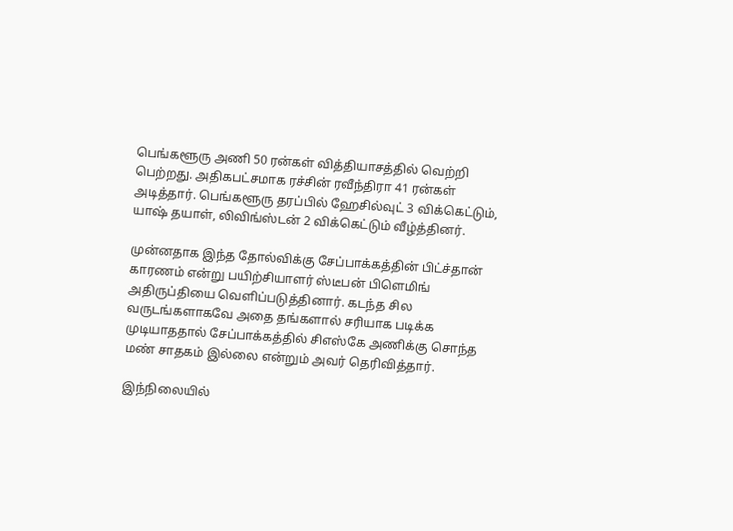பெங்களூரு அணி 50 ரன்கள் வித்தியாசத்தில் வெற்றி பெற்றது. அதிகபட்சமாக ரச்சின் ரவீந்திரா 41 ரன்கள் அடித்தார். பெங்களூரு தரப்பில் ஹேசில்வுட் 3 விக்கெட்டும், யாஷ் தயாள், லிவிங்ஸ்டன் 2 விக்கெட்டும் வீழ்த்தினர்.

முன்னதாக இந்த தோல்விக்கு சேப்பாக்கத்தின் பிட்ச்தான் காரணம் என்று பயிற்சியாளர் ஸ்டீபன் பிளெமிங் அதிருப்தியை வெளிப்படுத்தினார். கடந்த சில வருடங்களாகவே அதை தங்களால் சரியாக படிக்க முடியாததால் சேப்பாக்கத்தில் சிஎஸ்கே அணிக்கு சொந்த மண் சாதகம் இல்லை என்றும் அவர் தெரிவித்தார்.

இந்நிலையில்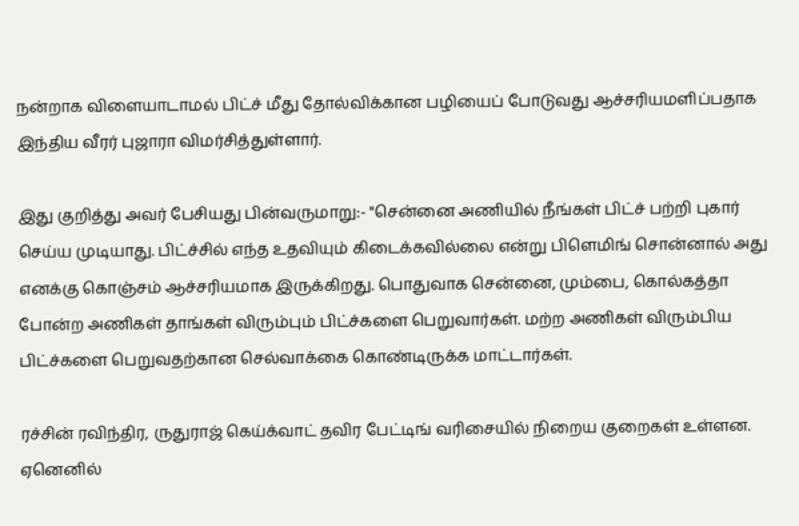நன்றாக விளையாடாமல் பிட்ச் மீது தோல்விக்கான பழியைப் போடுவது ஆச்சரியமளிப்பதாக இந்திய வீரர் புஜாரா விமர்சித்துள்ளார்.

இது குறித்து அவர் பேசியது பின்வருமாறு:- "சென்னை அணியில் நீங்கள் பிட்ச் பற்றி புகார் செய்ய முடியாது. பிட்ச்சில் எந்த உதவியும் கிடைக்கவில்லை என்று பிளெமிங் சொன்னால் அது எனக்கு கொஞ்சம் ஆச்சரியமாக இருக்கிறது. பொதுவாக சென்னை, மும்பை, கொல்கத்தா போன்ற அணிகள் தாங்கள் விரும்பும் பிட்ச்களை பெறுவார்கள். மற்ற அணிகள் விரும்பிய பிட்ச்களை பெறுவதற்கான செல்வாக்கை கொண்டிருக்க மாட்டார்கள்.

ரச்சின் ரவிந்திர, ருதுராஜ் கெய்க்வாட் தவிர பேட்டிங் வரிசையில் நிறைய குறைகள் உள்ளன. ஏனெனில்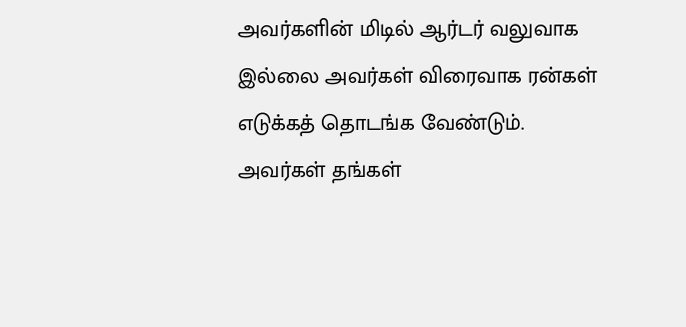அவர்களின் மிடில் ஆர்டர் வலுவாக இல்லை அவர்கள் விரைவாக ரன்கள் எடுக்கத் தொடங்க வேண்டும். அவர்கள் தங்கள்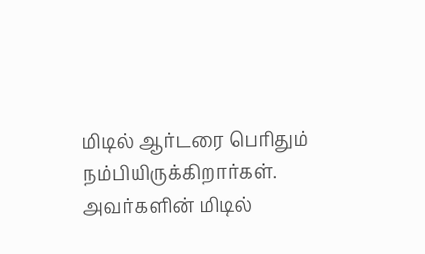மிடில் ஆர்டரை பெரிதும் நம்பியிருக்கிறார்கள். அவர்களின் மிடில்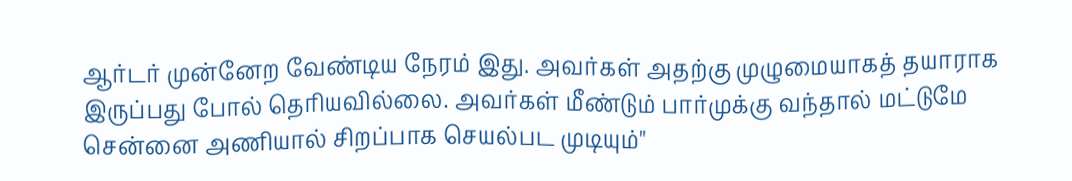ஆர்டர் முன்னேற வேண்டிய நேரம் இது. அவர்கள் அதற்கு முழுமையாகத் தயாராக இருப்பது போல் தெரியவில்லை. அவர்கள் மீண்டும் பார்முக்கு வந்தால் மட்டுமே சென்னை அணியால் சிறப்பாக செயல்பட முடியும்"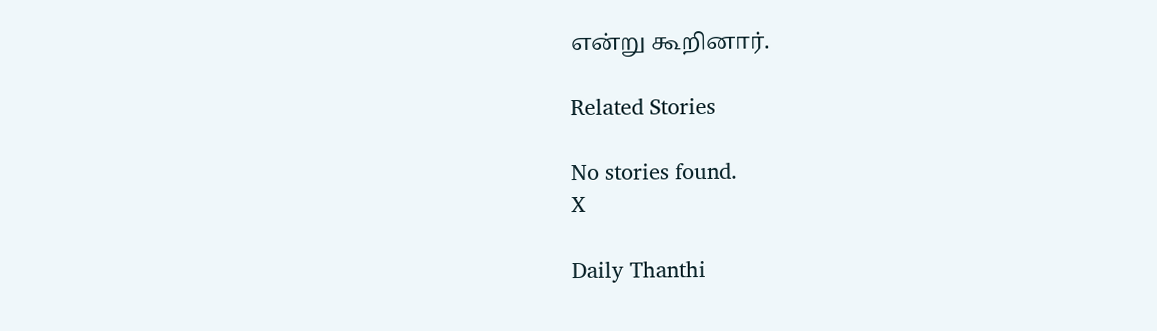என்று கூறினார்.

Related Stories

No stories found.
X

Daily Thanthi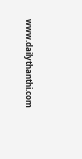www.dailythanthi.com